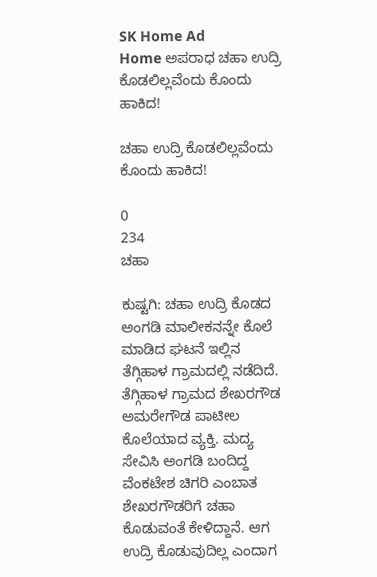SK Home Ad
Home ಅಪರಾಧ ಚಹಾ ಉದ್ರಿ ಕೊಡಲಿಲ್ಲವೆಂದು ಕೊಂದು ಹಾಕಿದ!

ಚಹಾ ಉದ್ರಿ ಕೊಡಲಿಲ್ಲವೆಂದು ಕೊಂದು ಹಾಕಿದ!

0
234
ಚಹಾ

ಕುಷ್ಟಗಿ: ಚಹಾ ಉದ್ರಿ ಕೊಡದ ಅಂಗಡಿ ಮಾಲೀಕನನ್ನೇ ಕೊಲೆ ಮಾಡಿದ ಘಟನೆ ಇಲ್ಲಿನ ತೆಗ್ಗಿಹಾಳ ಗ್ರಾಮದಲ್ಲಿ ನಡೆದಿದೆ.
ತೆಗ್ಗಿಹಾಳ ಗ್ರಾಮದ ಶೇಖರಗೌಡ ಅಮರೇಗೌಡ ಪಾಟೀಲ ಕೊಲೆಯಾದ ವ್ಯಕ್ತಿ. ಮದ್ಯ ಸೇವಿಸಿ ಅಂಗಡಿ ಬಂದಿದ್ದ ವೆಂಕಟೇಶ ಚಿಗರಿ ಎಂಬಾತ ಶೇಖರಗೌಡರಿಗೆ ಚಹಾ ಕೊಡುವಂತೆ ಕೇಳಿದ್ದಾನೆ. ಆಗ ಉದ್ರಿ ಕೊಡುವುದಿಲ್ಲ ಎಂದಾಗ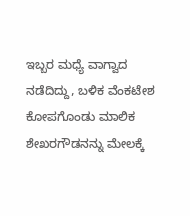ಇಬ್ಬರ ಮಧ್ಯೆ ವಾಗ್ವಾದ ನಡೆದಿದ್ದು, ಬಳಿಕ ವೆಂಕಟೇಶ ಕೋಪಗೊಂಡು ಮಾಲಿಕ ಶೇಖರಗೌಡನನ್ನು ಮೇಲಕ್ಕೆ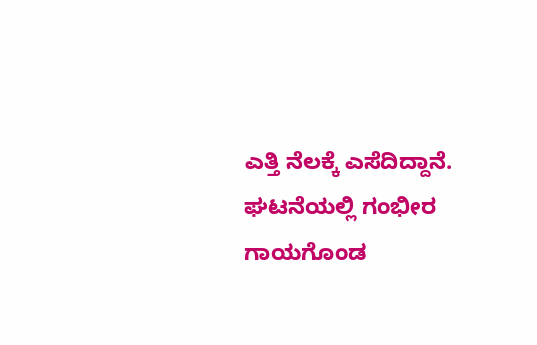ಎತ್ತಿ ನೆಲಕ್ಕೆ ಎಸೆದಿದ್ದಾನೆ. ಘಟನೆಯಲ್ಲಿ ಗಂಭೀರ ಗಾಯಗೊಂಡ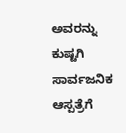ಅವರನ್ನು ಕುಷ್ಟಗಿ ಸಾರ್ವಜನಿಕ ಆಸ್ಪತ್ರೆಗೆ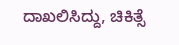ದಾಖಲಿಸಿದ್ದು, ಚಿಕಿತ್ಸೆ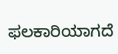ಫಲಕಾರಿಯಾಗದೆ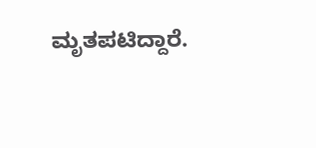ಮೃತಪಟಿದ್ದಾರೆ.